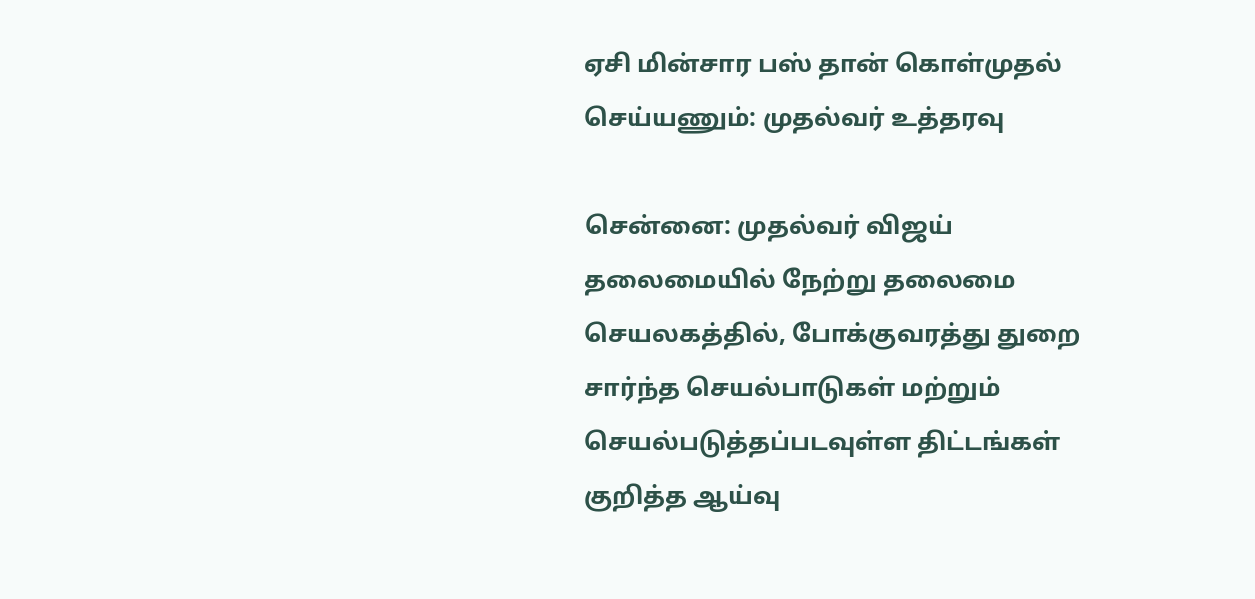ஏசி மின்சார பஸ் தான் கொள்முதல் செய்யணும்: முதல்வர் உத்தரவு

சென்னை: முதல்வர் விஜய் தலைமையில் நேற்று தலைமை செயலகத்தில், போக்குவரத்து துறை சார்ந்த செயல்பாடுகள் மற்றும் செயல்படுத்தப்படவுள்ள திட்டங்கள் குறித்த ஆய்வு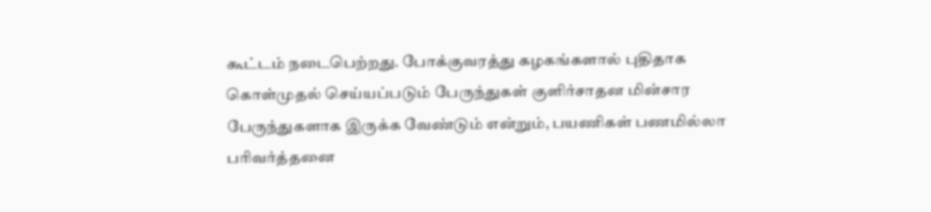கூட்டம் நடைபெற்றது. போக்குவரத்து கழகங்களால் புதிதாக கொள்முதல் செய்யப்படும் பேருந்துகள் குளிர்சாதன மின்சார பேருந்துகளாக இருக்க வேண்டும் என்றும், பயணிகள் பணமில்லா பரிவர்த்தனை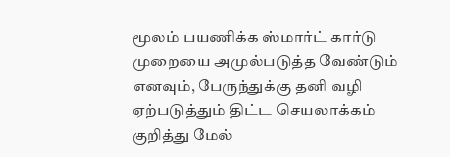மூலம் பயணிக்க ஸ்மார்ட் கார்டு முறையை அமுல்படுத்த வேண்டும் எனவும், பேருந்துக்கு தனி வழி ஏற்படுத்தும் திட்ட செயலாக்கம் குறித்து மேல்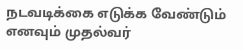நடவடிக்கை எடுக்க வேண்டும் எனவும் முதல்வர்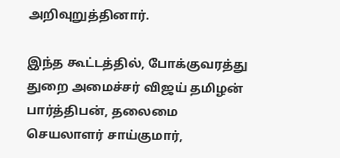அறிவுறுத்தினார்.

இந்த கூட்டத்தில், போக்குவரத்து துறை அமைச்சர் விஜய் தமிழன் பார்த்திபன், தலைமை செயலாளர் சாய்குமார்,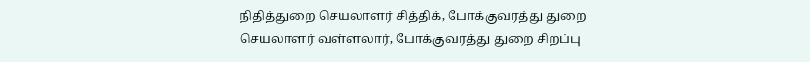நிதித்துறை செயலாளர் சித்திக், போக்குவரத்து துறை செயலாளர் வள்ளலார், போக்குவரத்து துறை சிறப்பு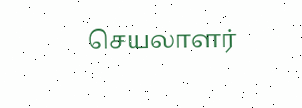செயலாளர்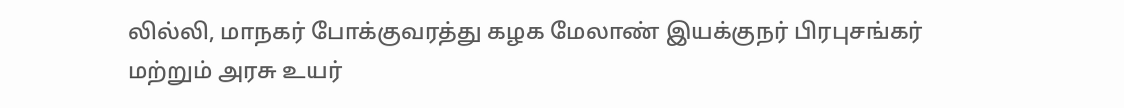லில்லி, மாநகர் போக்குவரத்து கழக மேலாண் இயக்குநர் பிரபுசங்கர் மற்றும் அரசு உயர்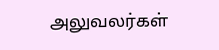அலுவலர்கள்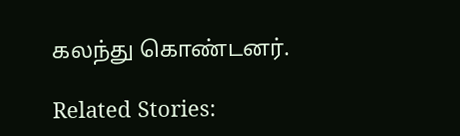கலந்து கொண்டனர்.

Related Stories: